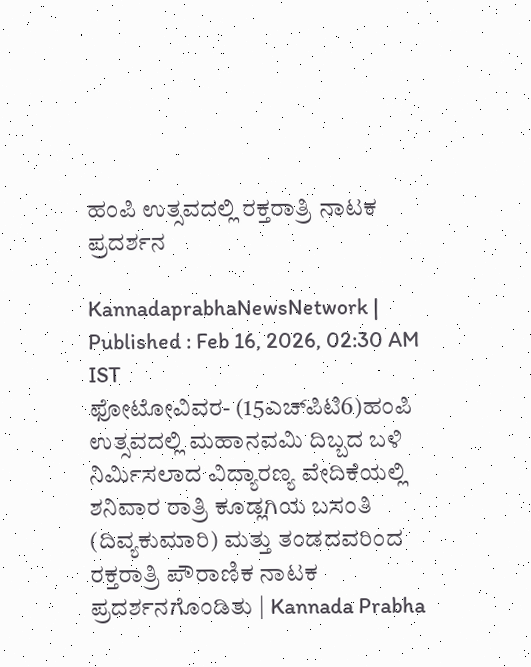ಹಂಪಿ ಉತ್ಸವದಲ್ಲಿ ರಕ್ತರಾತ್ರಿ ನಾಟಕ ಪ್ರದರ್ಶನ

KannadaprabhaNewsNetwork |
Published : Feb 16, 2026, 02:30 AM IST
ಫೋಟೋವಿವರ- (15ಎಚ್‌ಪಿಟಿ6)ಹಂಪಿ ಉತ್ಸವದಲ್ಲಿ ಮಹಾನವಮಿ ದಿಬ್ಬದ ಬಳಿ ನಿರ್ಮಿಸಲಾದ ವಿದ್ಯಾರಣ್ಯ ವೇದಿಕೆಯಲ್ಲಿ ಶನಿವಾರ ರಾತ್ರಿ ಕೂಡ್ಲಗಿಯ ಬಸಂತಿ (ದಿವ್ಯಕುಮಾರಿ) ಮತ್ತು ತಂಡದವರಿಂದ ರಕ್ತರಾತ್ರಿ ಪೌರಾಣಿಕ ನಾಟಕ ಪ್ರದರ್ಶನಗೊಂಡಿತು | Kannada Prabha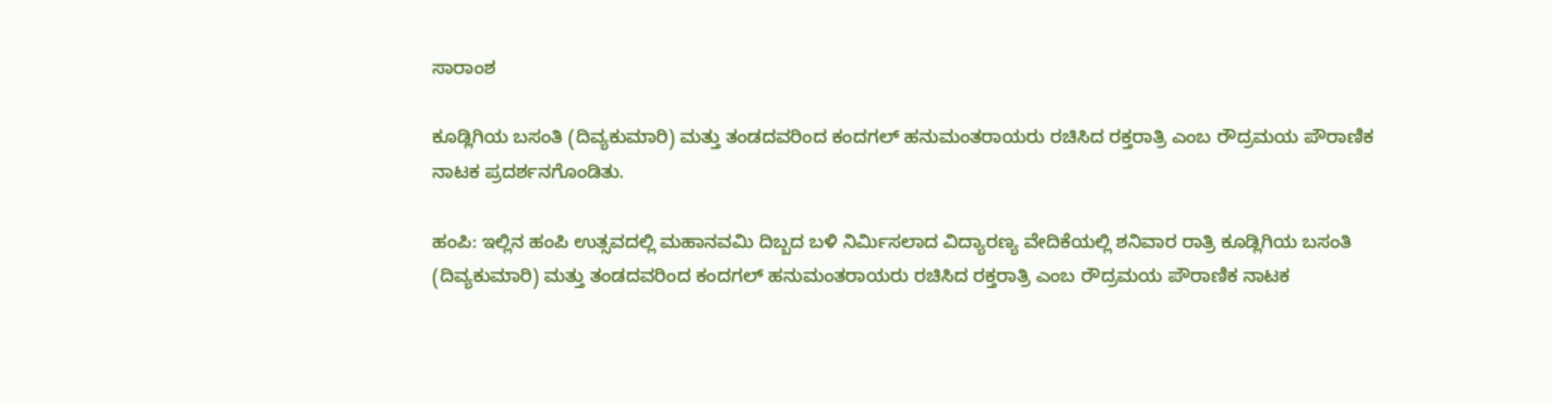ಸಾರಾಂಶ

ಕೂಡ್ಲಿಗಿಯ ಬಸಂತಿ (ದಿವ್ಯಕುಮಾರಿ) ಮತ್ತು ತಂಡದವರಿಂದ ಕಂದಗಲ್ ಹನುಮಂತರಾಯರು ರಚಿಸಿದ ರಕ್ತರಾತ್ರಿ ಎಂಬ ರೌದ್ರಮಯ ಪೌರಾಣಿಕ ನಾಟಕ ಪ್ರದರ್ಶನಗೊಂಡಿತು.

ಹಂಪಿ: ಇಲ್ಲಿನ ಹಂಪಿ ಉತ್ಸವದಲ್ಲಿ ಮಹಾನವಮಿ ದಿಬ್ಬದ ಬಳಿ ನಿರ್ಮಿಸಲಾದ ವಿದ್ಯಾರಣ್ಯ ವೇದಿಕೆಯಲ್ಲಿ ಶನಿವಾರ ರಾತ್ರಿ ಕೂಡ್ಲಿಗಿಯ ಬಸಂತಿ (ದಿವ್ಯಕುಮಾರಿ) ಮತ್ತು ತಂಡದವರಿಂದ ಕಂದಗಲ್ ಹನುಮಂತರಾಯರು ರಚಿಸಿದ ರಕ್ತರಾತ್ರಿ ಎಂಬ ರೌದ್ರಮಯ ಪೌರಾಣಿಕ ನಾಟಕ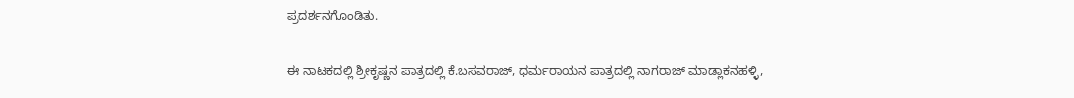ಪ್ರದರ್ಶನಗೊಂಡಿತು.

ಈ ನಾಟಕದಲ್ಲಿ ಶ್ರೀಕೃಷ್ಣನ ಪಾತ್ರದಲ್ಲಿ ಕೆ.ಬಸವರಾಜ್, ಧರ್ಮರಾಯನ ಪಾತ್ರದಲ್ಲಿ ನಾಗರಾಜ್ ಮಾಡ್ಲಾಕನಹಳ್ಳಿ,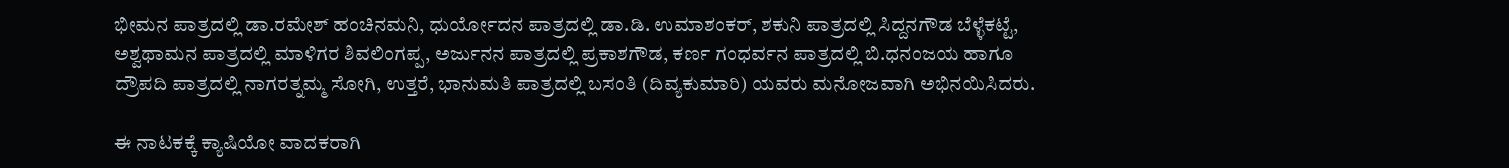ಭೀಮನ ಪಾತ್ರದಲ್ಲಿ ಡಾ.ರಮೇಶ್ ಹಂಚಿನಮನಿ, ಧುರ್ಯೋದನ ಪಾತ್ರದಲ್ಲಿ ಡಾ.ಡಿ. ಉಮಾಶಂಕರ್, ಶಕುನಿ ಪಾತ್ರದಲ್ಲಿ ಸಿದ್ದನಗೌಡ ಬೆಳ್ಳೆಕಟ್ಟೆ, ಅಶ್ವಥಾಮನ ಪಾತ್ರದಲ್ಲಿ ಮಾಳಿಗರ ಶಿವಲಿಂಗಪ್ಪ, ಅರ್ಜುನನ ಪಾತ್ರದಲ್ಲಿ ಪ್ರಕಾಶಗೌಡ, ಕರ್ಣ ಗಂಧರ್ವನ ಪಾತ್ರದಲ್ಲಿ ಬಿ.ಧನಂಜಯ ಹಾಗೂ ದ್ರೌಪದಿ ಪಾತ್ರದಲ್ಲಿ ನಾಗರತ್ನಮ್ಮ ಸೋಗಿ, ಉತ್ತರೆ, ಭಾನುಮತಿ ಪಾತ್ರದಲ್ಲಿ ಬಸಂತಿ (ದಿವ್ಯಕುಮಾರಿ) ಯವರು ಮನೋಜವಾಗಿ ಅಭಿನಯಿಸಿದರು.

ಈ ನಾಟಕಕ್ಕೆ ಕ್ಯಾಷಿಯೋ ವಾದಕರಾಗಿ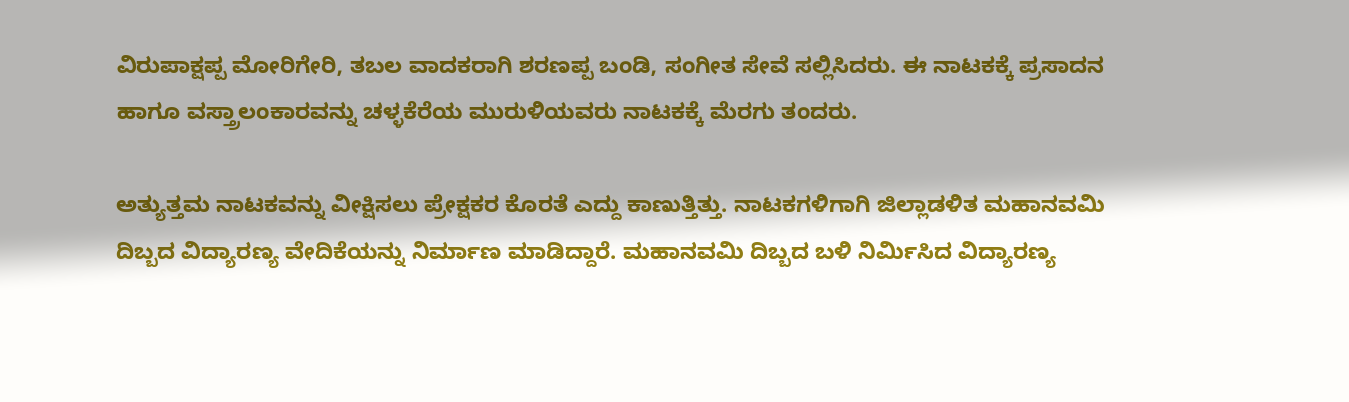ವಿರುಪಾಕ್ಷಪ್ಪ ಮೋರಿಗೇರಿ, ತಬಲ ವಾದಕರಾಗಿ ಶರಣಪ್ಪ ಬಂಡಿ, ಸಂಗೀತ ಸೇವೆ ಸಲ್ಲಿಸಿದರು. ಈ ನಾಟಕಕ್ಕೆ ಪ್ರಸಾದನ ಹಾಗೂ ವಸ್ತ್ರಾಲಂಕಾರವನ್ನು ಚಳ್ಳಕೆರೆಯ ಮುರುಳಿಯವರು ನಾಟಕಕ್ಕೆ ಮೆರಗು ತಂದರು.

ಅತ್ಯುತ್ತಮ ನಾಟಕವನ್ನು ವೀಕ್ಷಿಸಲು ಪ್ರೇಕ್ಷಕರ ಕೊರತೆ ಎದ್ದು ಕಾಣುತ್ತಿತ್ತು. ನಾಟಕಗಳಿಗಾಗಿ ಜಿಲ್ಲಾಡಳಿತ ಮಹಾನವಮಿ ದಿಬ್ಬದ ವಿದ್ಯಾರಣ್ಯ ವೇದಿಕೆಯನ್ನು ನಿರ್ಮಾಣ ಮಾಡಿದ್ದಾರೆ. ಮಹಾನವಮಿ ದಿಬ್ಬದ ಬಳಿ ನಿರ್ಮಿಸಿದ ವಿದ್ಯಾರಣ್ಯ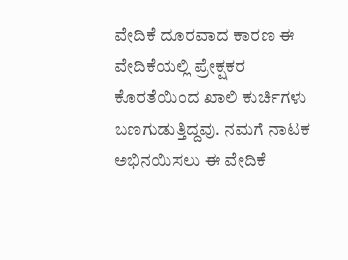ವೇದಿಕೆ ದೂರವಾದ ಕಾರಣ ಈ ವೇದಿಕೆಯಲ್ಲಿ ಪ್ರೇಕ್ಷಕರ ಕೊರತೆಯಿಂದ ಖಾಲಿ ಕುರ್ಚಿಗಳು ಬಣಗುಡುತ್ತಿದ್ದವು. ನಮಗೆ ನಾಟಕ ಅಭಿನಯಿಸಲು ಈ ವೇದಿಕೆ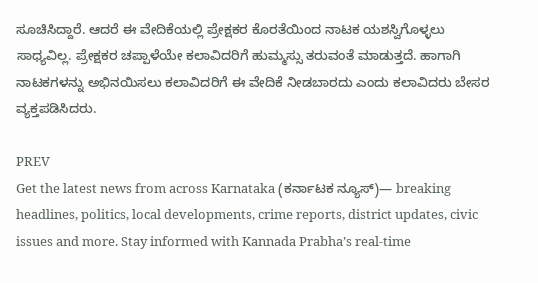ಸೂಚಿಸಿದ್ದಾರೆ. ಆದರೆ ಈ ವೇದಿಕೆಯಲ್ಲಿ ಪ್ರೇಕ್ಷಕರ ಕೊರತೆಯಿಂದ ನಾಟಕ ಯಶಸ್ವಿಗೊಳ್ಳಲು ಸಾಧ್ಯವಿಲ್ಲ. ಪ್ರೇಕ್ಷಕರ ಚಪ್ಪಾಳೆಯೇ ಕಲಾವಿದರಿಗೆ ಹುಮ್ಮಸ್ಸು ತರುವಂತೆ ಮಾಡುತ್ತದೆ. ಹಾಗಾಗಿ ನಾಟಕಗಳನ್ನು ಅಭಿನಯಿಸಲು ಕಲಾವಿದರಿಗೆ ಈ ವೇದಿಕೆ ನೀಡಬಾರದು ಎಂದು ಕಲಾವಿದರು ಬೇಸರ ವ್ಯಕ್ತಪಡಿಸಿದರು.

PREV
Get the latest news from across Karnataka (ಕರ್ನಾಟಕ ನ್ಯೂಸ್)— breaking headlines, politics, local developments, crime reports, district updates, civic issues and more. Stay informed with Kannada Prabha’s real‑time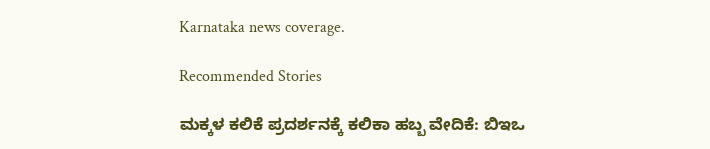Karnataka news coverage.

Recommended Stories

ಮಕ್ಕಳ ಕಲಿಕೆ ಪ್ರದರ್ಶನಕ್ಕೆ ಕಲಿಕಾ ಹಬ್ಬ ವೇದಿಕೆ: ಬಿಇಒ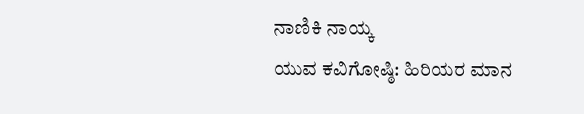ನಾಣಿಕಿ ನಾಯ್ಕ
ಯುವ ಕವಿಗೋಷ್ಠಿ: ಹಿರಿಯರ ಮಾನ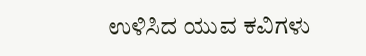ಉಳಿಸಿದ ಯುವ ಕವಿಗಳು